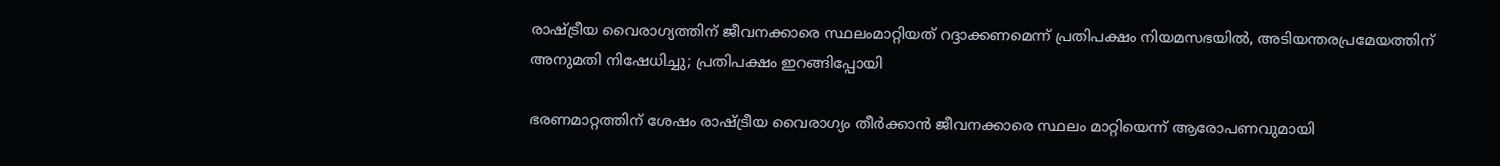രാഷ്ട്രീയ വൈരാഗ്യത്തിന് ജീവനക്കാരെ സ്ഥലംമാറ്റിയത് റദ്ദാക്കണമെന്ന് പ്രതിപക്ഷം നിയമസഭയിൽ, അടിയന്തരപ്രമേയത്തിന് അനുമതി നിഷേധിച്ചു; പ്രതിപക്ഷം ഇറങ്ങിപ്പോയി

ഭരണമാറ്റത്തിന് ശേഷം രാഷ്ട്രീയ വൈരാഗ്യം തീര്‍ക്കാന്‍ ജീവനക്കാരെ സ്ഥലം മാറ്റിയെന്ന് ആരോപണവുമായി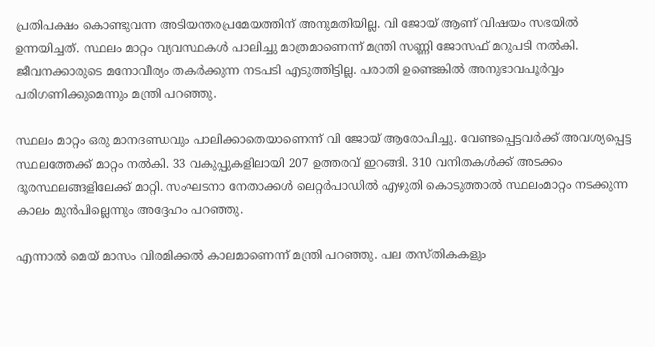പ്രതിപക്ഷം കൊണ്ടുവന്ന അടിയന്തരപ്രമേയത്തിന് അനുമതിയില്ല. വി ജോയ് ആണ് വിഷയം സഭയില്‍ ഉന്നയിച്ചത്. സ്ഥലം മാറ്റം വ്യവസ്ഥകൾ പാലിച്ചു മാത്രമാണെന്ന് മന്ത്രി സണ്ണി ജോസഫ് മറുപടി നൽകി. ജീവനക്കാരുടെ മനോവീര്യം തകർക്കുന്ന നടപടി എടുത്തിട്ടില്ല. പരാതി ഉണ്ടെങ്കിൽ അനുഭാവപൂർവ്വം പരിഗണിക്കുമെന്നും മന്ത്രി പറഞ്ഞു.

സ്ഥലം മാറ്റം ഒരു മാനദണ്ഡവും പാലിക്കാതെയാണെന്ന് വി ജോയ് ആരോപിച്ചു. വേണ്ടപ്പെട്ടവർക്ക് അവശ്യപ്പെട്ട സ്ഥലത്തേക്ക് മാറ്റം നല്‍കി. 33 വകുപ്പുകളിലായി 207 ഉത്തരവ് ഇറങ്ങി. 310 വനിതകൾക്ക് അടക്കം ദൂരസ്ഥലങ്ങളിലേക്ക് മാറ്റി. സംഘടനാ നേതാക്കൾ ലെറ്റർപാഡിൽ എഴുതി കൊടുത്താൽ സ്ഥലംമാറ്റം നടക്കുന്ന കാലം മുൻപില്ലെന്നും അദ്ദേഹം പറഞ്ഞു.

എന്നാല്‍ മെയ് മാസം വിരമിക്കൽ കാലമാണെന്ന് മന്ത്രി പറഞ്ഞു. പല തസ്തികകളും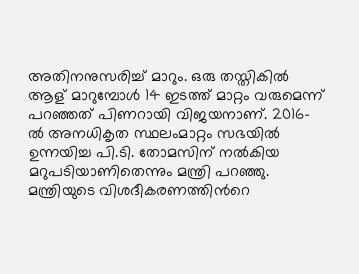അതിനനുസരിച്ച് മാറും. ഒരു തസ്തികിൽ ആള് മാറുമ്പോൾ 14 ഇടത്ത് മാറ്റം വരുമെന്ന് പറഞ്ഞത് പിണറായി വിജയനാണ്. 2016-ൽ അനധികൃത സ്ഥലംമാറ്റം സഭയിൽ ഉന്നയിച്ച പി.ടി. തോമസിന് നൽകിയ മറുപടിയാണിതെന്നും മന്ത്രി പറഞ്ഞു. മന്ത്രിയുടെ വിശദീകരണത്തിന്‍റെ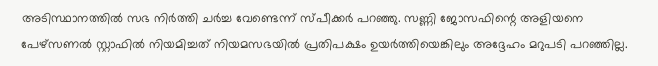അടിസ്ഥാനത്തില്‍ സഭ നിർത്തി ചർച്ച വേണ്ടെന്ന് സ്പീക്കര്‍ പറഞ്ഞു. സണ്ണി ജോസഫിന്റെ അളിയനെ പേഴ്സണൽ സ്റ്റാഫിൽ നിയമിച്ചത് നിയമസഭയിൽ പ്രതിപക്ഷം ഉയർത്തിയെങ്കിലും അദ്ദേഹം മറുപടി പറഞ്ഞില്ല.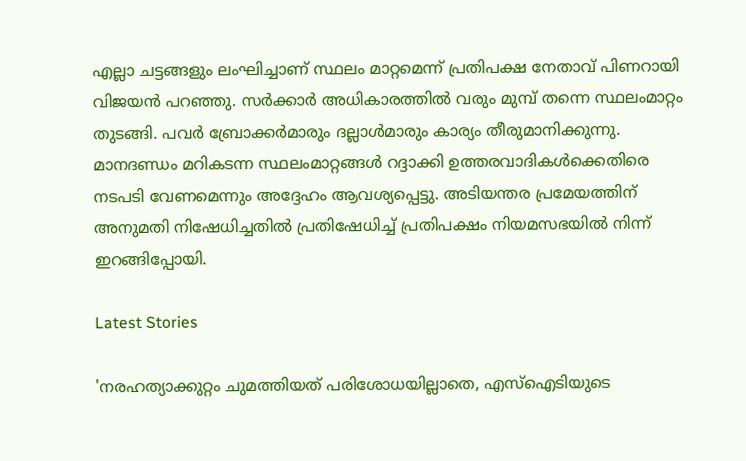എല്ലാ ചട്ടങ്ങളും ലംഘിച്ചാണ് സ്ഥലം മാറ്റമെന്ന് പ്രതിപക്ഷ നേതാവ് പിണറായി വിജയന്‍ പറഞ്ഞു. സർക്കാർ അധികാരത്തിൽ വരും മുമ്പ് തന്നെ സ്ഥലംമാറ്റം തുടങ്ങി. പവർ ബ്രോക്കർമാരും ദല്ലാൾമാരും കാര്യം തീരുമാനിക്കുന്നു. മാനദണ്ഡം മറികടന്ന സ്ഥലംമാറ്റങ്ങൾ റദ്ദാക്കി ഉത്തരവാദികൾക്കെതിരെ നടപടി വേണമെന്നും അദ്ദേഹം ആവശ്യപ്പെട്ടു. അടിയന്തര പ്രമേയത്തിന് അനുമതി നിഷേധിച്ചതില്‍ പ്രതിഷേധിച്ച് പ്രതിപക്ഷം നിയമസഭയില്‍ നിന്ന് ഇറങ്ങിപ്പോയി.

Latest Stories

'നരഹത്യാക്കുറ്റം ചുമത്തിയത് പരിശോധയില്ലാതെ, എസ്‌ഐടിയുടെ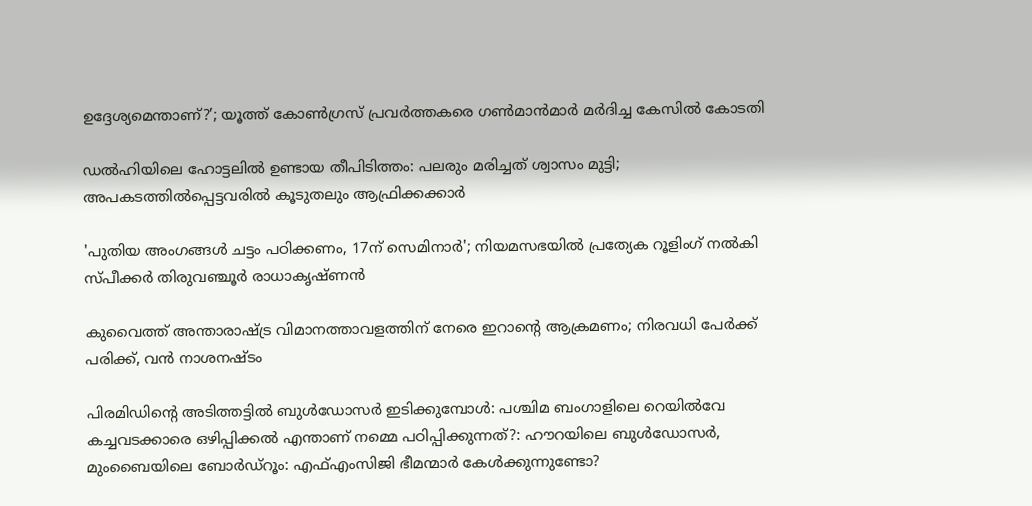ഉദ്ദേശ്യമെന്താണ്?’; യൂത്ത് കോണ്‍ഗ്രസ് പ്രവര്‍ത്തകരെ ഗണ്‍മാന്‍മാര്‍ മര്‍ദിച്ച കേസില്‍ കോടതി

ഡൽഹിയിലെ ഹോട്ടലിൽ ഉണ്ടായ തീപിടിത്തം: പലരും മരിച്ചത് ശ്വാസം മുട്ടി; അപകടത്തിൽപ്പെട്ടവരിൽ കൂടുതലും ആഫ്രിക്കക്കാർ

'പുതിയ അംഗങ്ങൾ ചട്ടം പഠിക്കണം, 17ന് സെമിനാർ'; നിയമസഭയിൽ പ്രത്യേക റൂളിംഗ് നൽകി സ്പീക്കർ തിരുവഞ്ചൂർ രാധാകൃഷ്ണൻ

കുവൈത്ത് അന്താരാഷ്ട്ര വിമാനത്താവളത്തിന് നേരെ ഇറാന്റെ ആക്രമണം; നിരവധി പേർക്ക് പരിക്ക്, വൻ നാശനഷ്ടം

പിരമിഡിന്റെ അടിത്തട്ടിൽ ബുൾഡോസർ ഇടിക്കുമ്പോൾ: പശ്ചിമ ബംഗാളിലെ റെയിൽവേ കച്ചവടക്കാരെ ഒഴിപ്പിക്കൽ എന്താണ് നമ്മെ പഠിപ്പിക്കുന്നത്?: ഹൗറയിലെ ബുൾഡോസർ, മുംബൈയിലെ ബോർഡ്റൂം: എഫ്എംസിജി ഭീമന്മാർ കേൾക്കുന്നുണ്ടോ?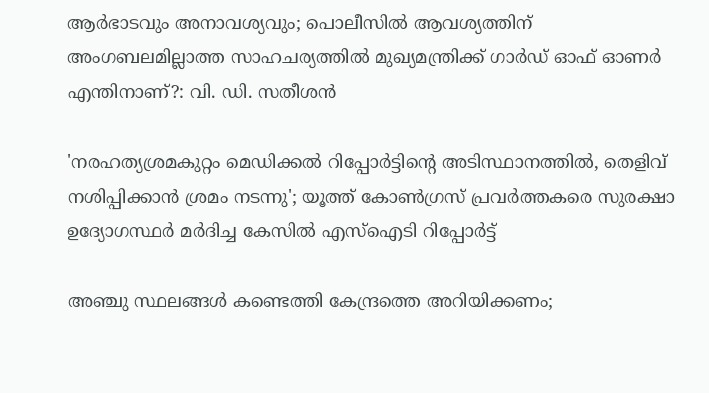ആർഭാടവും അനാവശ്യവും; പൊലീസിൽ ആവശ്യത്തിന് അംഗബലമില്ലാത്ത സാഹചര്യത്തിൽ മുഖ്യമന്ത്രിക്ക് ഗാർഡ് ഓഫ് ഓണർ എന്തിനാണ്?: വി. ഡി. സതീശൻ

'നരഹത്യശ്രമകുറ്റം മെഡിക്കൽ റിപ്പോർട്ടിന്റെ അടിസ്ഥാനത്തിൽ, തെളിവ് നശിപ്പിക്കാൻ ശ്രമം നടന്നു'; യൂത്ത് കോൺഗ്രസ്‌ പ്രവർത്തകരെ സുരക്ഷാ ഉദ്യോഗസ്ഥർ മർദിച്ച കേസിൽ എസ്ഐടി റിപ്പോർട്ട്

അഞ്ചു സ്ഥലങ്ങൾ കണ്ടെത്തി കേന്ദ്രത്തെ അറിയിക്കണം;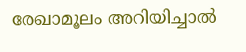രേഖാമൂലം അറിയിച്ചാല്‍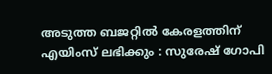അടുത്ത ബജറ്റിൽ കേരളത്തിന് എയിംസ് ലഭിക്കും : സുരേഷ് ഗോപി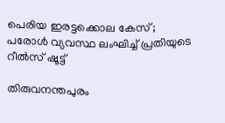പെരിയ ഇരട്ടക്കൊല കേസ്; പരോൾ വ്യവസ്ഥ ലംഘിച്ച് പ്രതിയുടെ റീൽസ് ഷൂട്ട്

തിരുവനന്തപുരം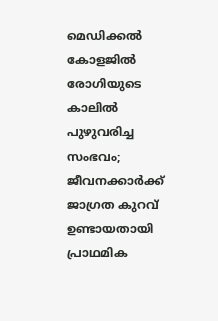മെഡിക്കൽ കോളജിൽ രോഗിയുടെ കാലിൽ പുഴുവരിച്ച സംഭവം; ജീവനക്കാർക്ക്‌ ജാഗ്രത കുറവ് ഉണ്ടായതായി പ്രാഥമിക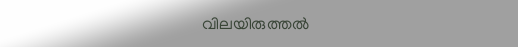വിലയിരുത്തൽ